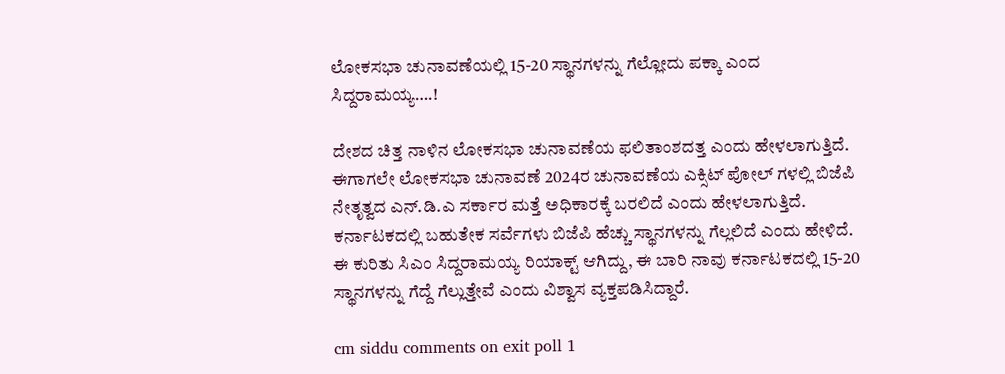ಲೋಕಸಭಾ ಚುನಾವಣೆಯಲ್ಲಿ 15-20 ಸ್ಥಾನಗಳನ್ನು ಗೆಲ್ಲೋದು ಪಕ್ಕಾ ಎಂದ ಸಿದ್ದರಾಮಯ್ಯ….!

ದೇಶದ ಚಿತ್ತ ನಾಳಿನ ಲೋಕಸಭಾ ಚುನಾವಣೆಯ ಫಲಿತಾಂಶದತ್ತ ಎಂದು ಹೇಳಲಾಗುತ್ತಿದೆ. ಈಗಾಗಲೇ ಲೋಕಸಭಾ ಚುನಾವಣೆ 2024ರ ಚುನಾವಣೆಯ ಎಕ್ಸಿಟ್ ಪೋಲ್ ಗಳಲ್ಲಿ ಬಿಜೆಪಿ ನೇತೃತ್ವದ ಎನ್.ಡಿ.ಎ ಸರ್ಕಾರ ಮತ್ತೆ ಅಧಿಕಾರಕ್ಕೆ ಬರಲಿದೆ ಎಂದು ಹೇಳಲಾಗುತ್ತಿದೆ. ಕರ್ನಾಟಕದಲ್ಲಿ ಬಹುತೇಕ ಸರ್ವೆಗಳು ಬಿಜೆಪಿ ಹೆಚ್ಚು ಸ್ಥಾನಗಳನ್ನು ಗೆಲ್ಲಲಿದೆ ಎಂದು ಹೇಳಿದೆ. ಈ ಕುರಿತು ಸಿಎಂ ಸಿದ್ದರಾಮಯ್ಯ ರಿಯಾಕ್ಟ್ ಆಗಿದ್ದು, ಈ ಬಾರಿ ನಾವು ಕರ್ನಾಟಕದಲ್ಲಿ 15-20 ಸ್ಥಾನಗಳನ್ನು ಗೆದ್ದೆ ಗೆಲ್ಲುತ್ತೇವೆ ಎಂದು ವಿಶ್ವಾಸ ವ್ಯಕ್ತಪಡಿಸಿದ್ದಾರೆ.

cm siddu comments on exit poll 1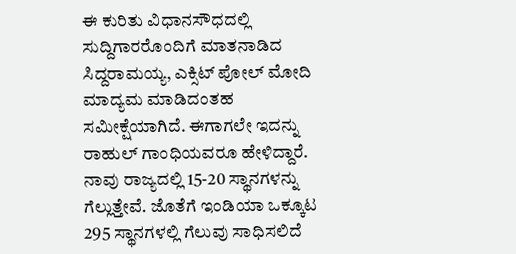ಈ ಕುರಿತು ವಿಧಾನಸೌಧದಲ್ಲಿ ಸುದ್ದಿಗಾರರೊಂದಿಗೆ ಮಾತನಾಡಿದ ಸಿದ್ದರಾಮಯ್ಯ, ಎಕ್ಸಿಟ್ ಪೋಲ್ ಮೋದಿ ಮಾದ್ಯಮ ಮಾಡಿದಂತಹ ಸಮೀಕ್ಷೆಯಾಗಿದೆ. ಈಗಾಗಲೇ ಇದನ್ನು ರಾಹುಲ್ ಗಾಂಧಿಯವರೂ ಹೇಳಿದ್ದಾರೆ. ನಾವು ರಾಜ್ಯದಲ್ಲಿ 15-20 ಸ್ಥಾನಗಳನ್ನು ಗೆಲ್ಲುತ್ತೇವೆ. ಜೊತೆಗೆ ಇಂಡಿಯಾ ಒಕ್ಕೂಟ 295 ಸ್ಥಾನಗಳಲ್ಲಿ ಗೆಲುವು ಸಾಧಿಸಲಿದೆ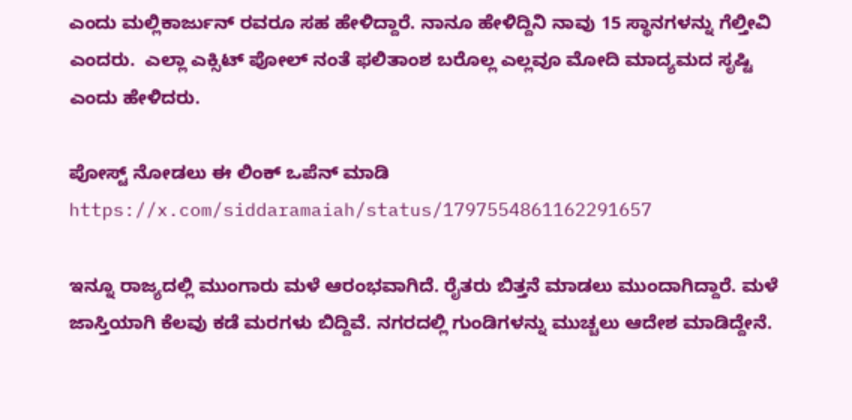ಎಂದು ಮಲ್ಲಿಕಾರ್ಜುನ್ ರವರೂ ಸಹ ಹೇಳಿದ್ದಾರೆ. ನಾನೂ ಹೇಳಿದ್ದಿನಿ ನಾವು 15 ಸ್ಥಾನಗಳನ್ನು ಗೆಲ್ತೀವಿ ಎಂದರು.  ಎಲ್ಲಾ ಎಕ್ಸಿಟ್ ಪೋಲ್ ನಂತೆ ಫಲಿತಾಂಶ ಬರೊಲ್ಲ ಎಲ್ಲವೂ ಮೋದಿ ಮಾದ್ಯಮದ ಸೃಷ್ಟಿ ಎಂದು ಹೇಳಿದರು.

ಪೋಸ್ಟ್ ನೋಡಲು ಈ ಲಿಂಕ್ ಒಪೆನ್ ಮಾಡಿ https://x.com/siddaramaiah/status/1797554861162291657

ಇನ್ನೂ ರಾಜ್ಯದಲ್ಲಿ ಮುಂಗಾರು ಮಳೆ ಆರಂಭವಾಗಿದೆ. ರೈತರು ಬಿತ್ತನೆ ಮಾಡಲು ಮುಂದಾಗಿದ್ದಾರೆ. ಮಳೆ ಜಾಸ್ತಿಯಾಗಿ ಕೆಲವು ಕಡೆ ಮರಗಳು ಬಿದ್ದಿವೆ. ನಗರದಲ್ಲಿ ಗುಂಡಿಗಳನ್ನು ಮುಚ್ಚಲು ಆದೇಶ ಮಾಡಿದ್ದೇನೆ.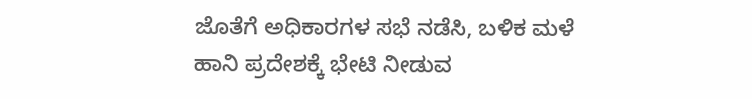ಜೊತೆಗೆ ಅಧಿಕಾರಗಳ ಸಭೆ ನಡೆಸಿ, ಬಳಿಕ ಮಳೆ ಹಾನಿ ಪ್ರದೇಶಕ್ಕೆ ಭೇಟಿ ನೀಡುವ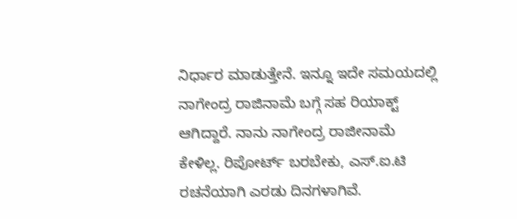ನಿರ್ಧಾರ ಮಾಡುತ್ತೇನೆ. ಇನ್ನೂ ಇದೇ ಸಮಯದಲ್ಲಿ ನಾಗೇಂದ್ರ ರಾಜಿನಾಮೆ ಬಗ್ಗೆ ಸಹ ರಿಯಾಕ್ಟ್ ಆಗಿದ್ದಾರೆ. ನಾನು ನಾಗೇಂದ್ರ ರಾಜೀನಾಮೆ ಕೇಳಿಲ್ಲ. ರಿಪೋರ್ಟ್ ಬರಬೇಕು, ಎಸ್.ಐ.ಟಿ ರಚನೆಯಾಗಿ ಎರಡು ದಿನಗಳಾಗಿವೆ.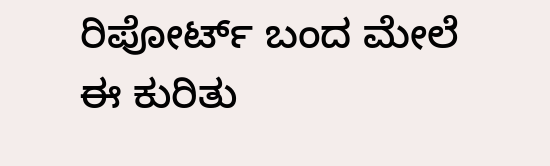ರಿಪೋರ್ಟ್ ಬಂದ ಮೇಲೆ ಈ ಕುರಿತು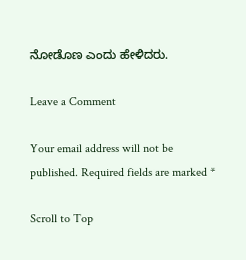ನೋಡೊಣ ಎಂದು ಹೇಳಿದರು.

Leave a Comment

Your email address will not be published. Required fields are marked *

Scroll to Top